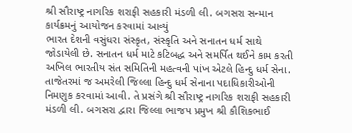શ્રી સૌરાષ્ટ્ર નાગરિક શરાફી સહકારી મંડળી લી. બગસરા સન્માન કાર્યક્રમનું આયોજન કરવામાં આવ્યું
ભારત દેશની વસુંધરા સંસ્કૃત, સંસ્કૃતિ અને સનાતન ધર્મ સાથે જોડાયેલી છે. સનાતન ધર્મ માટે કટિબદ્ધ અને સમર્પિત થઈને કામ કરતી અખિલ ભારતીય સંત સમિતિની મહત્વની પાંખ એટલે હિન્દુ ધર્મ સેના. તાજેતરમાં જ અમરેલી જિલ્લા હિન્દુ ધર્મ સેનાના પદાધિકારીઓની નિમણુક કરવામાં આવી. તે પ્રસંગે શ્રી સૌરાષ્ટ્ર નાગરિક શરાફી સહકારી મંડળી લી. બગસરા દ્વારા જિલ્લા ભાજપ પ્રમુખ શ્રી કૌશિકભાઈ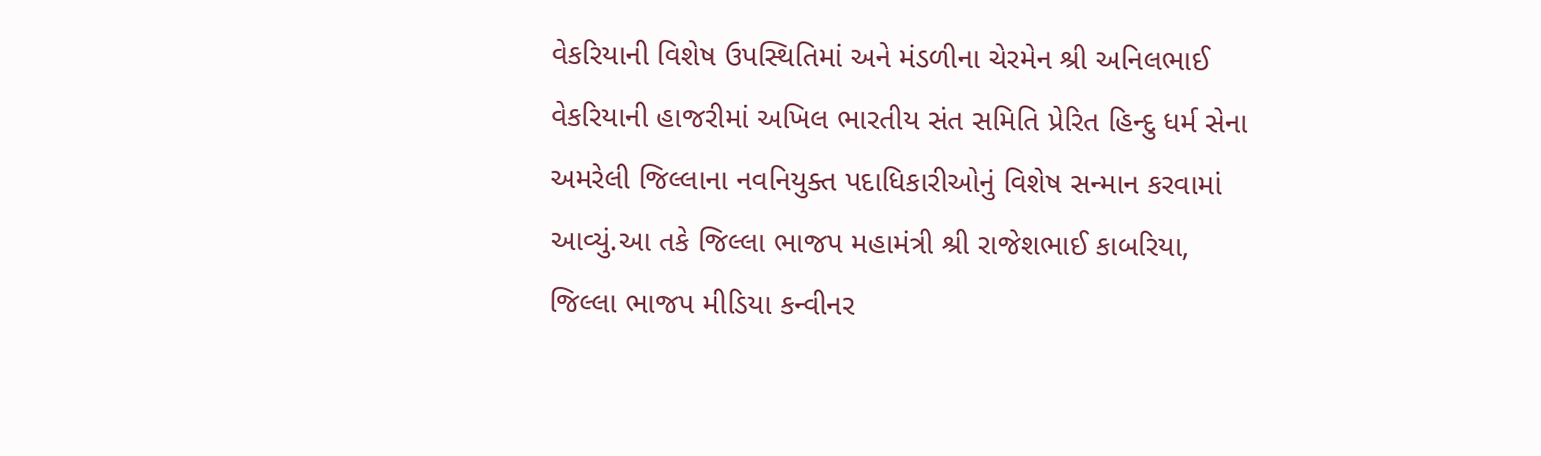વેકરિયાની વિશેષ ઉપસ્થિતિમાં અને મંડળીના ચેરમેન શ્રી અનિલભાઈ વેકરિયાની હાજરીમાં અખિલ ભારતીય સંત સમિતિ પ્રેરિત હિન્દુ ધર્મ સેના અમરેલી જિલ્લાના નવનિયુક્ત પદાધિકારીઓનું વિશેષ સન્માન કરવામાં આવ્યું.આ તકે જિલ્લા ભાજપ મહામંત્રી શ્રી રાજેશભાઈ કાબરિયા, જિલ્લા ભાજપ મીડિયા કન્વીનર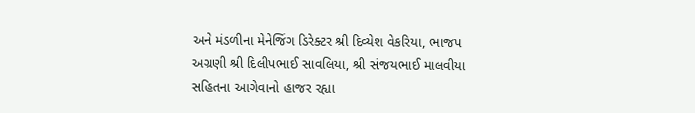અને મંડળીના મેનેજિંગ ડિરેક્ટર શ્રી દિવ્યેશ વેકરિયા, ભાજપ અગ્રણી શ્રી દિલીપભાઈ સાવલિયા, શ્રી સંજયભાઈ માલવીયા સહિતના આગેવાનો હાજર રહ્યા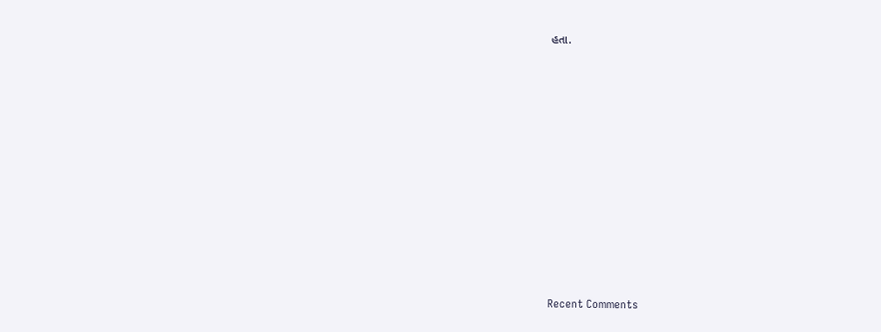હતા.















Recent Comments